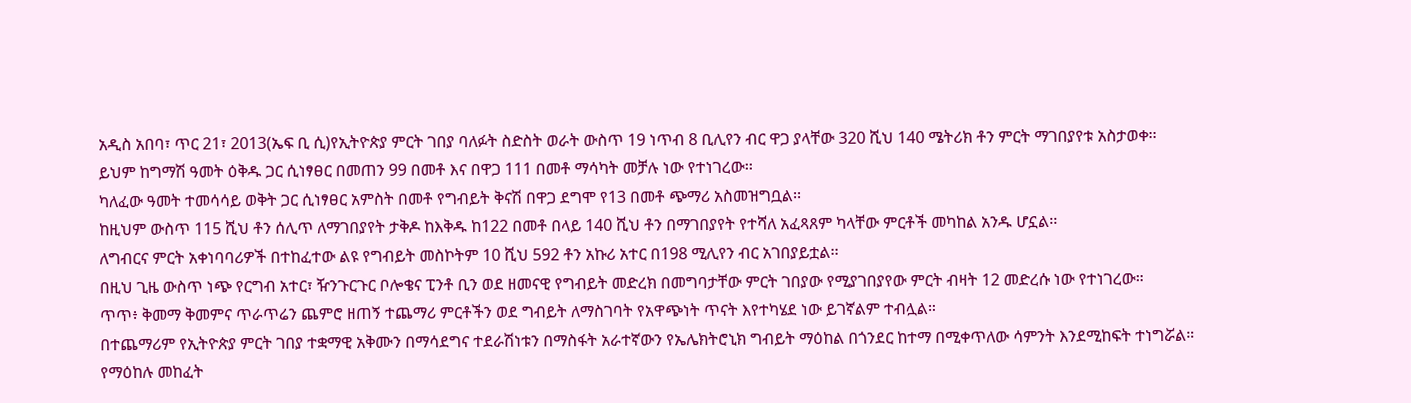አዲስ አበባ፣ ጥር 21፣ 2013(ኤፍ ቢ ሲ)የኢትዮጵያ ምርት ገበያ ባለፉት ስድስት ወራት ውስጥ 19 ነጥብ 8 ቢሊየን ብር ዋጋ ያላቸው 320 ሺህ 140 ሜትሪክ ቶን ምርት ማገበያየቱ አስታወቀ፡፡
ይህም ከግማሽ ዓመት ዕቅዱ ጋር ሲነፃፀር በመጠን 99 በመቶ እና በዋጋ 111 በመቶ ማሳካት መቻሉ ነው የተነገረው፡፡
ካለፈው ዓመት ተመሳሳይ ወቅት ጋር ሲነፃፀር አምስት በመቶ የግብይት ቅናሽ በዋጋ ደግሞ የ13 በመቶ ጭማሪ አስመዝግቧል፡፡
ከዚህም ውስጥ 115 ሺህ ቶን ሰሊጥ ለማገበያየት ታቅዶ ከእቅዱ ከ122 በመቶ በላይ 140 ሺህ ቶን በማገበያየት የተሻለ አፈጻጸም ካላቸው ምርቶች መካከል አንዱ ሆኗል፡፡
ለግብርና ምርት አቀነባባሪዎች በተከፈተው ልዩ የግብይት መስኮትም 10 ሺህ 592 ቶን አኩሪ አተር በ198 ሚሊየን ብር አገበያይቷል፡፡
በዚህ ጊዜ ውስጥ ነጭ የርግብ አተር፣ ዥንጉርጉር ቦሎቄና ፒንቶ ቢን ወደ ዘመናዊ የግብይት መድረክ በመግባታቸው ምርት ገበያው የሚያገበያየው ምርት ብዛት 12 መድረሱ ነው የተነገረው።
ጥጥ፥ ቅመማ ቅመምና ጥራጥሬን ጨምሮ ዘጠኝ ተጨማሪ ምርቶችን ወደ ግብይት ለማስገባት የአዋጭነት ጥናት እየተካሄደ ነው ይገኛልም ተብሏል።
በተጨማሪም የኢትዮጵያ ምርት ገበያ ተቋማዊ አቅሙን በማሳደግና ተደራሽነቱን በማስፋት አራተኛውን የኤሌክትሮኒክ ግብይት ማዕከል በጎንደር ከተማ በሚቀጥለው ሳምንት እንደሚከፍት ተነግሯል።
የማዕከሉ መከፈት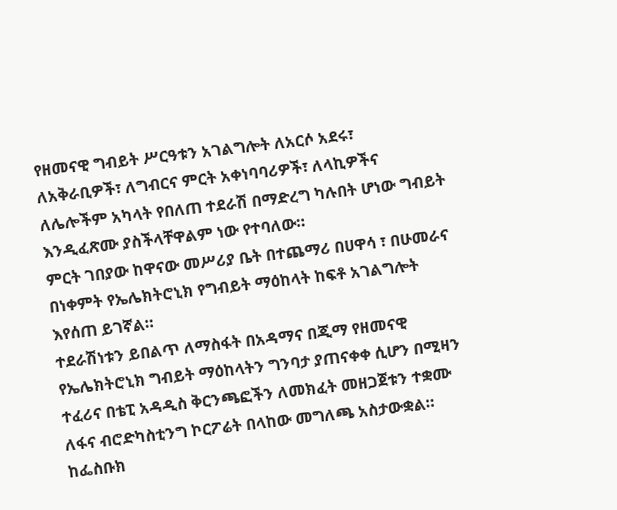የዘመናዊ ግብይት ሥርዓቱን አገልግሎት ለአርሶ አደሩ፣ ለአቅራቢዎች፣ ለግብርና ምርት አቀነባባሪዎች፣ ለላኪዎችና ለሌሎችም አካላት የበለጠ ተደራሽ በማድረግ ካሉበት ሆነው ግብይት እንዲፈጽሙ ያስችላቸዋልም ነው የተባለው።
ምርት ገበያው ከዋናው መሥሪያ ቤት በተጨማሪ በሀዋሳ ፣ በሁመራና በነቀምት የኤሌክትሮኒክ የግብይት ማዕከላት ከፍቶ አገልግሎት እየሰጠ ይገኛል።
ተደራሽነቱን ይበልጥ ለማስፋት በአዳማና በጂማ የዘመናዊ የኤሌክትሮኒክ ግብይት ማዕከላትን ግንባታ ያጠናቀቀ ሲሆን በሚዛን ተፈሪና በቴፒ አዳዲስ ቅርንጫፎችን ለመክፈት መዘጋጀቱን ተቋሙ ለፋና ብሮድካስቲንግ ኮርፖሬት በላከው መግለጫ አስታውቋል።
ከፌስቡክ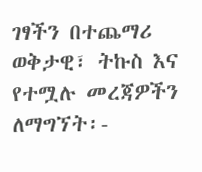ገፃችን በተጨማሪ ወቅታዊ፣ ትኩስ እና የተሟሉ መረጃዎችን ለማግኘት፡-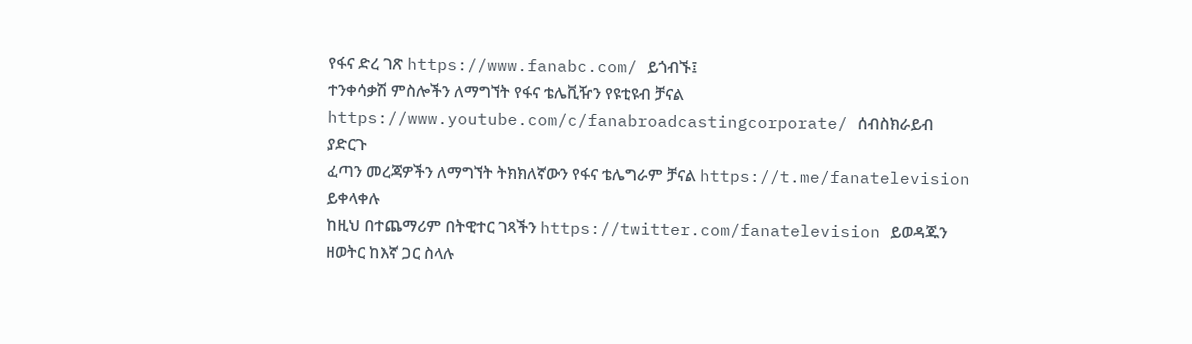የፋና ድረ ገጽ https://www.fanabc.com/ ይጎብኙ፤
ተንቀሳቃሽ ምስሎችን ለማግኘት የፋና ቴሌቪዥን የዩቲዩብ ቻናል https://www.youtube.com/c/fanabroadcastingcorporate/ ሰብስክራይብ ያድርጉ
ፈጣን መረጃዎችን ለማግኘት ትክክለኛውን የፋና ቴሌግራም ቻናል https://t.me/fanatelevision ይቀላቀሉ
ከዚህ በተጨማሪም በትዊተር ገጻችን https://twitter.com/fanatelevision ይወዳጁን
ዘወትር ከእኛ ጋር ስላሉ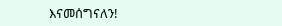እናመሰግናለን!